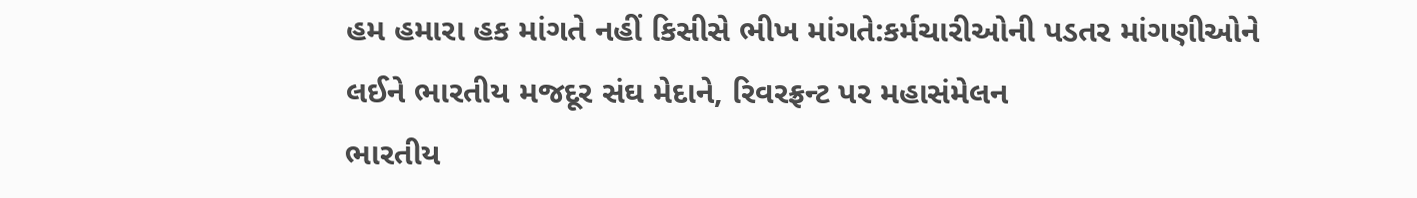હમ હમારા હક માંગતે નહીં કિસીસે ભીખ માંગતે:કર્મચારીઓની પડતર માંગણીઓને લઈને ભારતીય મજદૂર સંઘ મેદાને, રિવરફ્રન્ટ પર મહાસંમેલન
ભારતીય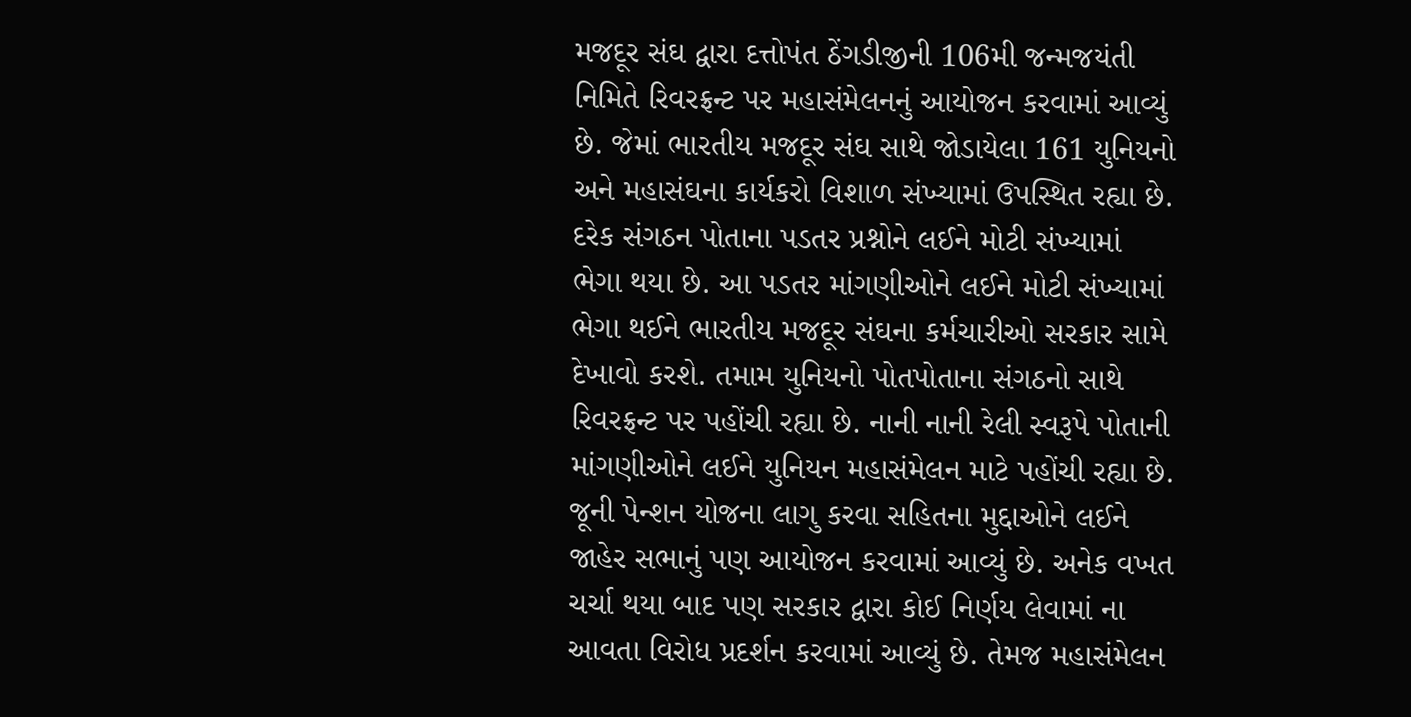મજદૂર સંઘ દ્વારા દત્તોપંત ઠેંગડીજીની 106મી જન્મજયંતી નિમિતે રિવરફ્રન્ટ પર મહાસંમેલનનું આયોજન કરવામાં આવ્યું છે. જેમાં ભારતીય મજદૂર સંઘ સાથે જોડાયેલા 161 યુનિયનો અને મહાસંઘના કાર્યકરો વિશાળ સંખ્યામાં ઉપસ્થિત રહ્યા છે. દરેક સંગઠન પોતાના પડતર પ્રશ્નોને લઈને મોટી સંખ્યામાં ભેગા થયા છે. આ પડતર માંગણીઓને લઈને મોટી સંખ્યામાં ભેગા થઈને ભારતીય મજદૂર સંઘના કર્મચારીઓ સરકાર સામે દેખાવો કરશે. તમામ યુનિયનો પોતપોતાના સંગઠનો સાથે રિવરફ્રન્ટ પર પહોંચી રહ્યા છે. નાની નાની રેલી સ્વરૂપે પોતાની માંગણીઓને લઈને યુનિયન મહાસંમેલન માટે પહોંચી રહ્યા છે. જૂની પેન્શન યોજના લાગુ કરવા સહિતના મુદ્દાઓને લઈને જાહેર સભાનું પણ આયોજન કરવામાં આવ્યું છે. અનેક વખત ચર્ચા થયા બાદ પણ સરકાર દ્વારા કોઈ નિર્ણય લેવામાં ના આવતા વિરોધ પ્રદર્શન કરવામાં આવ્યું છે. તેમજ મહાસંમેલન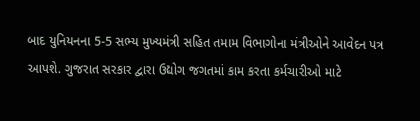બાદ યુનિયનના 5-5 સભ્ય મુખ્યમંત્રી સહિત તમામ વિભાગોના મંત્રીઓને આવેદન પત્ર આપશે. ગુજરાત સરકાર દ્વારા ઉદ્યોગ જગતમાં કામ કરતા કર્મચારીઓ માટે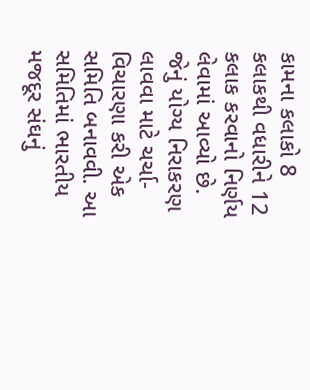કામના કલાકો 8 કલાકથી વધારીને 12 કલાક કરવાનો નિર્ણય લેવામાં આવ્યો છે. જેનું યોગ્ય નિરાકરણ લાવવા માટે ચર્ચા-વિચારણા કરી એક સમિતિ બનાવવી. આ સમિતિમાં ભારતીય મજદૂર સંઘનું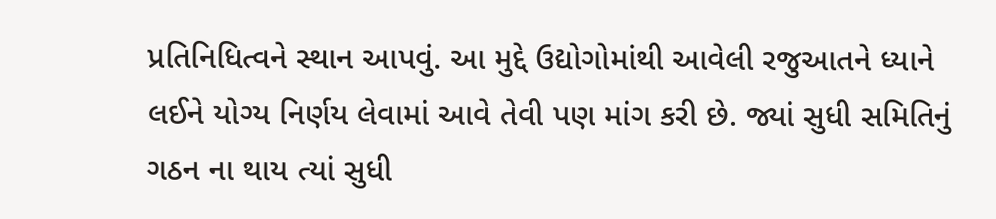પ્રતિનિધિત્વને સ્થાન આપવું. આ મુદ્દે ઉદ્યોગોમાંથી આવેલી રજુઆતને ધ્યાને લઈને યોગ્ય નિર્ણય લેવામાં આવે તેવી પણ માંગ કરી છે. જ્યાં સુધી સમિતિનું ગઠન ના થાય ત્યાં સુધી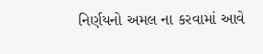નિર્ણયનો અમલ ના કરવામાં આવે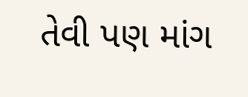તેવી પણ માંગ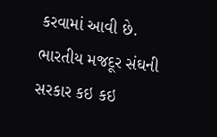કરવામાં આવી છે. ભારતીય મજદૂર સંઘની સરકાર કઇ કઇ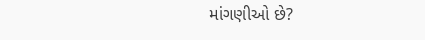માંગણીઓ છે?